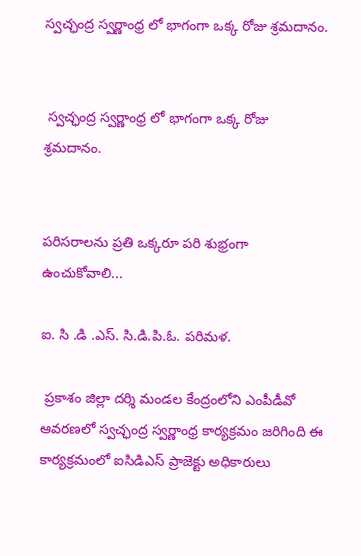స్వచ్ఛంద్ర స్వర్ణాంధ్ర లో భాగంగా ఒక్క రోజు శ్రమదానం.


 స్వచ్ఛంద్ర స్వర్ణాంధ్ర లో భాగంగా ఒక్క రోజు శ్రమదానం.


పరిసరాలను ప్రతి ఒక్కరూ పరి శుభ్రంగా ఉంచుకోవాలి...

ఐ. సి .డి .ఎస్. సి.డి.పి.ఓ. పరిమళ.

 ప్రకాశం జిల్లా దర్శి మండల కేంద్రంలోని ఎంపీడీవో ఆవరణలో స్వచ్ఛంద్ర స్వర్ణాంధ్ర కార్యక్రమం జరిగింది ఈ కార్యక్రమంలో ఐసిడిఎస్ ప్రాజెక్టు అధికారులు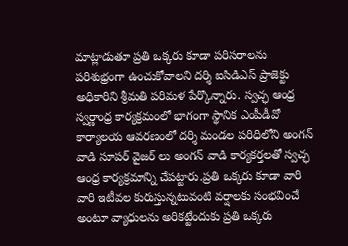మాట్లాడుతూ ప్రతి ఒక్కరు కూడా పరిసరాలను పరిశుభ్రంగా ఉంచుకోవాలని దర్శి ఐసిడిఎస్ ప్రాజెక్టు అధికారిని శ్రీమతి పరిమళ పేర్కొన్నారు. స్వచ్ఛ ఆంధ్ర స్వర్ణాంధ్ర కార్యక్రమంలో భాగంగా స్థానిక ఎంపీడీవో కార్యాలయ ఆవరణంలో దర్శి మండల పరిధిలోని అంగన్ వాడి సూపర్ వైజర్ లు అంగన్ వాడి కార్యకర్తలతో స్వచ్ఛ ఆంధ్ర కార్యక్రమాన్ని చేపట్టారు.ప్రతి ఒక్కరు కూడా వారి వారి ఇటీవల కురుస్తున్నటువంటి వర్షాలకు సంభవించే అంటూ వ్యాధులను అరికట్టేందుకు ప్రతి ఒక్కరు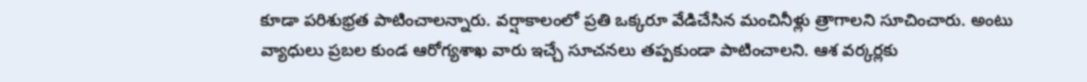కూడా పరిశుభ్రత పాటించాలన్నారు. వర్షాకాలంలో ప్రతి ఒక్కరూ వేడిచేసిన మంచినీళ్లు త్రాగాలని సూచించారు. అంటు వ్యాధులు ప్రబల కుండ ఆరోగ్యశాఖ వారు ఇచ్చే సూచనలు తప్పకుండా పాటించాలని. ఆశ వర్కర్లకు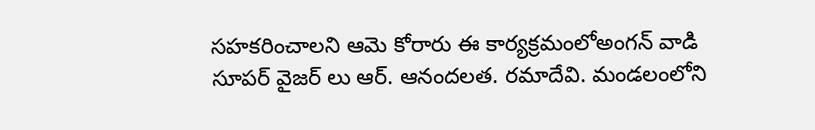సహకరించాలని ఆమె కోరారు ఈ కార్యక్రమంలోఅంగన్ వాడి సూపర్ వైజర్ లు ఆర్. ఆనందలత. రమాదేవి. మండలంలోని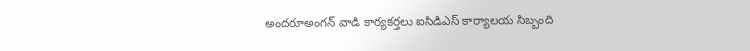అందరూఅంగన్ వాడి కార్యకర్తలు ఐసిడిఎస్ కార్యాలయ సిబ్బంది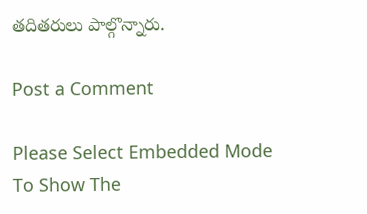తదితరులు పాల్గొన్నారు.

Post a Comment

Please Select Embedded Mode To Show The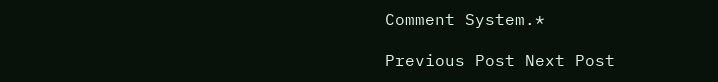Comment System.*

Previous Post Next Post